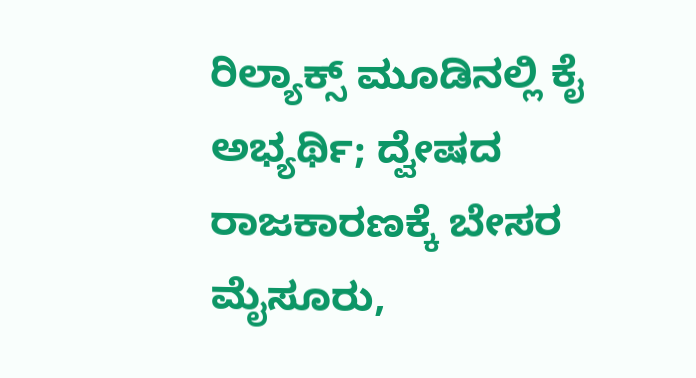ರಿಲ್ಯಾಕ್ಸ್ ಮೂಡಿನಲ್ಲಿ ಕೈ ಅಭ್ಯರ್ಥಿ; ದ್ವೇಷದ ರಾಜಕಾರಣಕ್ಕೆ ಬೇಸರ
ಮೈಸೂರು,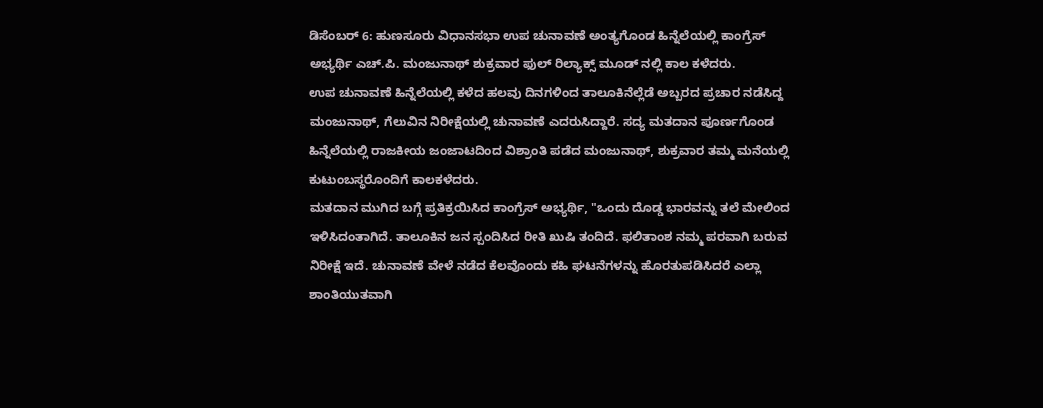ಡಿಸೆಂಬರ್ 6: ಹುಣಸೂರು ವಿಧಾನಸಭಾ ಉಪ ಚುನಾವಣೆ ಅಂತ್ಯಗೊಂಡ ಹಿನ್ನೆಲೆಯಲ್ಲಿ ಕಾಂಗ್ರೆಸ್ ಅಭ್ಯರ್ಥಿ ಎಚ್.ಪಿ. ಮಂಜುನಾಥ್ ಶುಕ್ರವಾರ ಫುಲ್ ರಿಲ್ಯಾಕ್ಸ್ ಮೂಡ್ ನಲ್ಲಿ ಕಾಲ ಕಳೆದರು.
ಉಪ ಚುನಾವಣೆ ಹಿನ್ನೆಲೆಯಲ್ಲಿ ಕಳೆದ ಹಲವು ದಿನಗಳಿಂದ ತಾಲೂಕಿನೆಲ್ಲೆಡೆ ಅಬ್ಬರದ ಪ್ರಚಾರ ನಡೆಸಿದ್ದ ಮಂಜುನಾಥ್, ಗೆಲುವಿನ ನಿರೀಕ್ಷೆಯಲ್ಲಿ ಚುನಾವಣೆ ಎದರುಸಿದ್ದಾರೆ. ಸದ್ಯ ಮತದಾನ ಪೂರ್ಣಗೊಂಡ ಹಿನ್ನೆಲೆಯಲ್ಲಿ ರಾಜಕೀಯ ಜಂಜಾಟದಿಂದ ವಿಶ್ರಾಂತಿ ಪಡೆದ ಮಂಜುನಾಥ್, ಶುಕ್ರವಾರ ತಮ್ಮ ಮನೆಯಲ್ಲಿ ಕುಟುಂಬಸ್ಥರೊಂದಿಗೆ ಕಾಲಕಳೆದರು.
ಮತದಾನ ಮುಗಿದ ಬಗ್ಗೆ ಪ್ರತಿಕ್ರಯಿಸಿದ ಕಾಂಗ್ರೆಸ್ ಅಭ್ಯರ್ಥಿ, "ಒಂದು ದೊಡ್ಡ ಭಾರವನ್ನು ತಲೆ ಮೇಲಿಂದ ಇಳಿಸಿದಂತಾಗಿದೆ. ತಾಲೂಕಿನ ಜನ ಸ್ಪಂದಿಸಿದ ರೀತಿ ಖುಷಿ ತಂದಿದೆ. ಫಲಿತಾಂಶ ನಮ್ಮ ಪರವಾಗಿ ಬರುವ ನಿರೀಕ್ಷೆ ಇದೆ. ಚುನಾವಣೆ ವೇಳೆ ನಡೆದ ಕೆಲವೊಂದು ಕಹಿ ಘಟನೆಗಳನ್ನು ಹೊರತುಪಡಿಸಿದರೆ ಎಲ್ಲಾ ಶಾಂತಿಯುತವಾಗಿ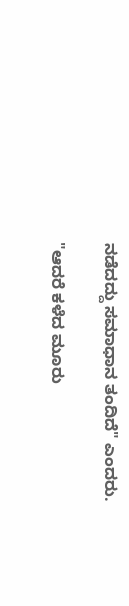ನಡೆದದ್ದು ಸಮಾಧಾನ ತಂದಿದೆ" ಎಂದರು.

"ಆದರೆ ಕಳೆದ ಮೂರು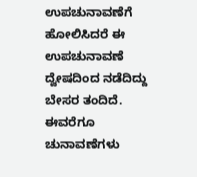ಉಪಚುನಾವಣೆಗೆ ಹೋಲಿಸಿದರೆ ಈ ಉಪಚುನಾವಣೆ ದ್ವೇಷದಿಂದ ನಡೆದಿದ್ದು ಬೇಸರ ತಂದಿದೆ. ಈವರೆಗೂ ಚುನಾವಣೆಗಳು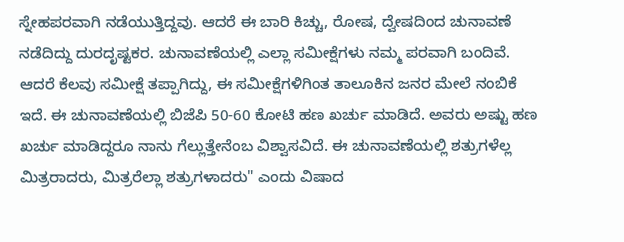ಸ್ನೇಹಪರವಾಗಿ ನಡೆಯುತ್ತಿದ್ದವು. ಆದರೆ ಈ ಬಾರಿ ಕಿಚ್ಚು, ರೋಷ, ದ್ವೇಷದಿಂದ ಚುನಾವಣೆ ನಡೆದಿದ್ದು ದುರದೃಷ್ಟಕರ. ಚುನಾವಣೆಯಲ್ಲಿ ಎಲ್ಲಾ ಸಮೀಕ್ಷೆಗಳು ನಮ್ಮ ಪರವಾಗಿ ಬಂದಿವೆ. ಆದರೆ ಕೆಲವು ಸಮೀಕ್ಷೆ ತಪ್ಪಾಗಿದ್ದು, ಈ ಸಮೀಕ್ಷೆಗಳಿಗಿಂತ ತಾಲೂಕಿನ ಜನರ ಮೇಲೆ ನಂಬಿಕೆ ಇದೆ. ಈ ಚುನಾವಣೆಯಲ್ಲಿ ಬಿಜೆಪಿ 50-60 ಕೋಟಿ ಹಣ ಖರ್ಚು ಮಾಡಿದೆ. ಅವರು ಅಷ್ಟು ಹಣ ಖರ್ಚು ಮಾಡಿದ್ದರೂ ನಾನು ಗೆಲ್ಲುತ್ತೇನೆಂಬ ವಿಶ್ವಾಸವಿದೆ. ಈ ಚುನಾವಣೆಯಲ್ಲಿ ಶತ್ರುಗಳೆಲ್ಲ ಮಿತ್ರರಾದರು, ಮಿತ್ರರೆಲ್ಲಾ ಶತ್ರುಗಳಾದರು" ಎಂದು ವಿಷಾದ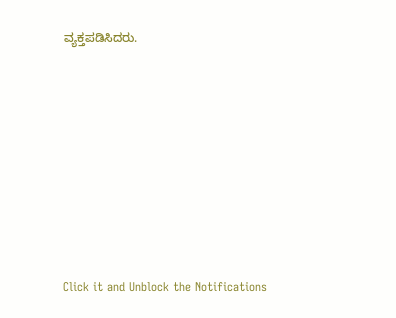ವ್ಯಕ್ತಪಡಿಸಿದರು.












Click it and Unblock the Notifications